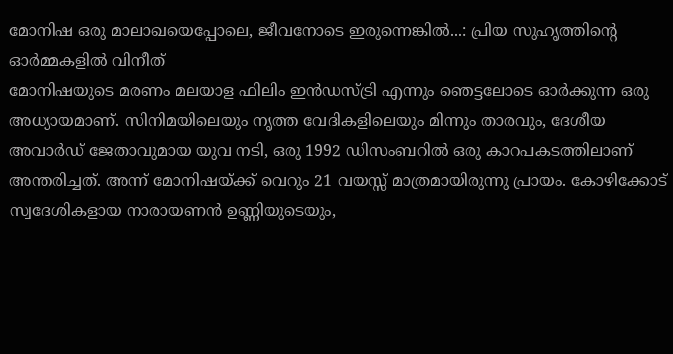മോനിഷ ഒരു മാലാഖയെപ്പോലെ, ജീവനോടെ ഇരുന്നെങ്കിൽ...: പ്രിയ സുഹൃത്തിന്റെ ഓർമ്മകളിൽ വിനീത്
മോനിഷയുടെ മരണം മലയാള ഫിലിം ഇൻഡസ്ട്രി എന്നും ഞെട്ടലോടെ ഓർക്കുന്ന ഒരു അധ്യായമാണ്. സിനിമയിലെയും നൃത്ത വേദികളിലെയും മിന്നും താരവും, ദേശീയ അവാർഡ് ജേതാവുമായ യുവ നടി, ഒരു 1992 ഡിസംബറിൽ ഒരു കാറപകടത്തിലാണ് അന്തരിച്ചത്. അന്ന് മോനിഷയ്ക്ക് വെറും 21 വയസ്സ് മാത്രമായിരുന്നു പ്രായം. കോഴിക്കോട് സ്വദേശികളായ നാരായണൻ ഉണ്ണിയുടെയും,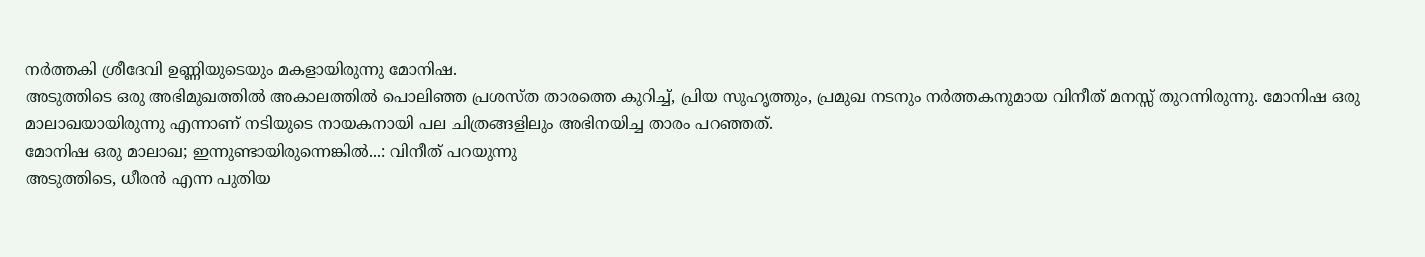നർത്തകി ശ്രീദേവി ഉണ്ണിയുടെയും മകളായിരുന്നു മോനിഷ.
അടുത്തിടെ ഒരു അഭിമുഖത്തിൽ അകാലത്തിൽ പൊലിഞ്ഞ പ്രശസ്ത താരത്തെ കുറിച്ച്, പ്രിയ സുഹൃത്തും, പ്രമുഖ നടനും നർത്തകനുമായ വിനീത് മനസ്സ് തുറന്നിരുന്നു. മോനിഷ ഒരു മാലാഖയായിരുന്നു എന്നാണ് നടിയുടെ നായകനായി പല ചിത്രങ്ങളിലും അഭിനയിച്ച താരം പറഞ്ഞത്.
മോനിഷ ഒരു മാലാഖ; ഇന്നുണ്ടായിരുന്നെങ്കിൽ...: വിനീത് പറയുന്നു
അടുത്തിടെ, ധീരൻ എന്ന പുതിയ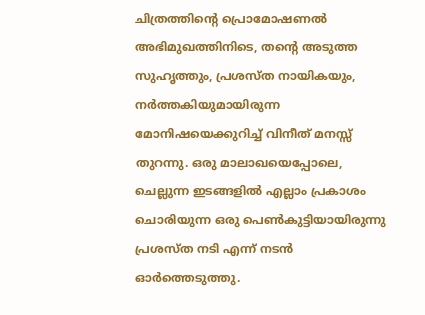ചിത്രത്തിന്റെ പ്രൊമോഷണൽ അഭിമുഖത്തിനിടെ, തന്റെ അടുത്ത സുഹൃത്തും, പ്രശസ്ത നായികയും, നർത്തകിയുമായിരുന്ന മോനിഷയെക്കുറിച്ച് വിനീത് മനസ്സ് തുറന്നു. ഒരു മാലാഖയെപ്പോലെ, ചെല്ലുന്ന ഇടങ്ങളിൽ എല്ലാം പ്രകാശം ചൊരിയുന്ന ഒരു പെൺകുട്ടിയായിരുന്നു പ്രശസ്ത നടി എന്ന് നടൻ ഓർത്തെടുത്തു.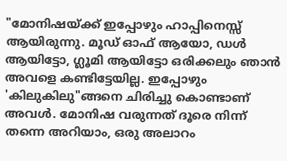"മോനിഷയ്ക്ക് ഇപ്പോഴും ഹാപ്പിനെസ്സ് ആയിരുന്നു. മൂഡ് ഓഫ് ആയോ, ഡൾ ആയിട്ടോ, ഗ്ലൂമി ആയിട്ടോ ഒരിക്കലും ഞാൻ അവളെ കണ്ടിട്ടേയില്ല. ഇപ്പോഴും 'കിലുകിലു"ങ്ങനെ ചിരിച്ചു കൊണ്ടാണ് അവൾ. മോനിഷ വരുന്നത് ദൂരെ നിന്ന് തന്നെ അറിയാം, ഒരു അലാറം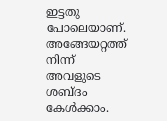ഇട്ടതു പോലെയാണ്. അങ്ങേയറ്റത്ത് നിന്ന് അവളുടെ ശബ്ദം കേൾക്കാം.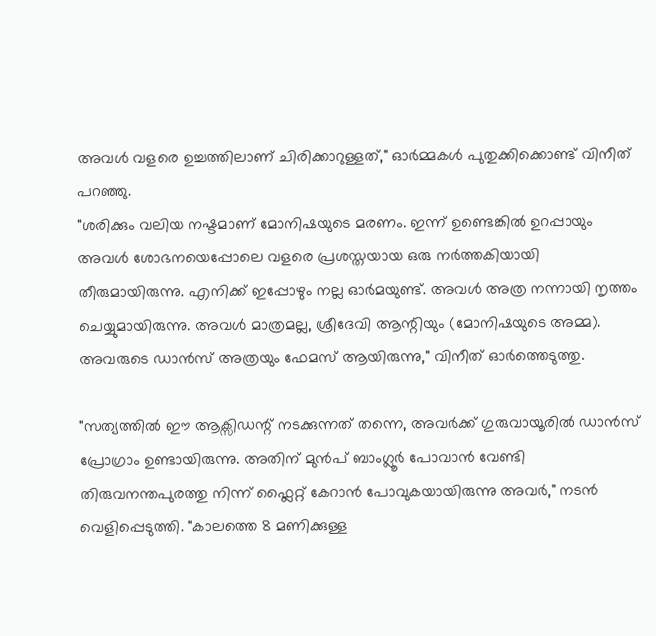അവൾ വളരെ ഉച്ചത്തിലാണ് ചിരിക്കാറുള്ളത്," ഓർമ്മകൾ പുതുക്കിക്കൊണ്ട് വിനീത് പറഞ്ഞു.
"ശരിക്കും വലിയ നഷ്ടമാണ് മോനിഷയുടെ മരണം. ഇന്ന് ഉണ്ടെങ്കിൽ ഉറപ്പായും അവൾ ശോഭനയെപ്പോലെ വളരെ പ്രശസ്തയായ ഒരു നർത്തകിയായി തീരുമായിരുന്നു. എനിക്ക് ഇപ്പോഴും നല്ല ഓർമയുണ്ട്. അവൾ അത്ര നന്നായി നൃത്തം ചെയ്യുമായിരുന്നു. അവൾ മാത്രമല്ല, ശ്രീദേവി ആന്റിയും (മോനിഷയുടെ അമ്മ). അവരുടെ ഡാൻസ് അത്രയും ഫേമസ് ആയിരുന്നു," വിനീത് ഓർത്തെടുത്തു.

"സത്യത്തിൽ ഈ ആക്സിഡന്റ് നടക്കുന്നത് തന്നെ, അവർക്ക് ഗുരുവായൂരിൽ ഡാൻസ് പ്രോഗ്രാം ഉണ്ടായിരുന്നു. അതിന് മുൻപ് ബാംഗ്ലൂർ പോവാൻ വേണ്ടി തിരുവനന്തപുരത്തു നിന്ന് ഫ്ലൈറ്റ് കേറാൻ പോവുകയായിരുന്നു അവർ," നടൻ വെളിപ്പെടുത്തി. "കാലത്തെ 8 മണിക്കുള്ള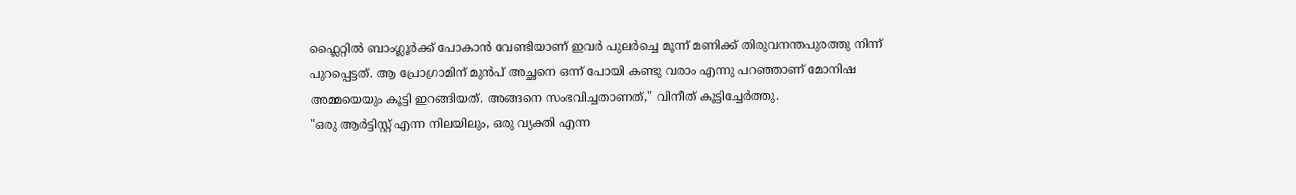ഫ്ലൈറ്റിൽ ബാംഗ്ലൂർക്ക് പോകാൻ വേണ്ടിയാണ് ഇവർ പുലർച്ചെ മൂന്ന് മണിക്ക് തിരുവനന്തപുരത്തു നിന്ന് പുറപ്പെട്ടത്. ആ പ്രോഗ്രാമിന് മുൻപ് അച്ഛനെ ഒന്ന് പോയി കണ്ടു വരാം എന്നു പറഞ്ഞാണ് മോനിഷ അമ്മയെയും കൂട്ടി ഇറങ്ങിയത്. അങ്ങനെ സംഭവിച്ചതാണത്," വിനീത് കൂട്ടിച്ചേർത്തു.
"ഒരു ആർട്ടിസ്റ്റ് എന്ന നിലയിലും, ഒരു വ്യക്തി എന്ന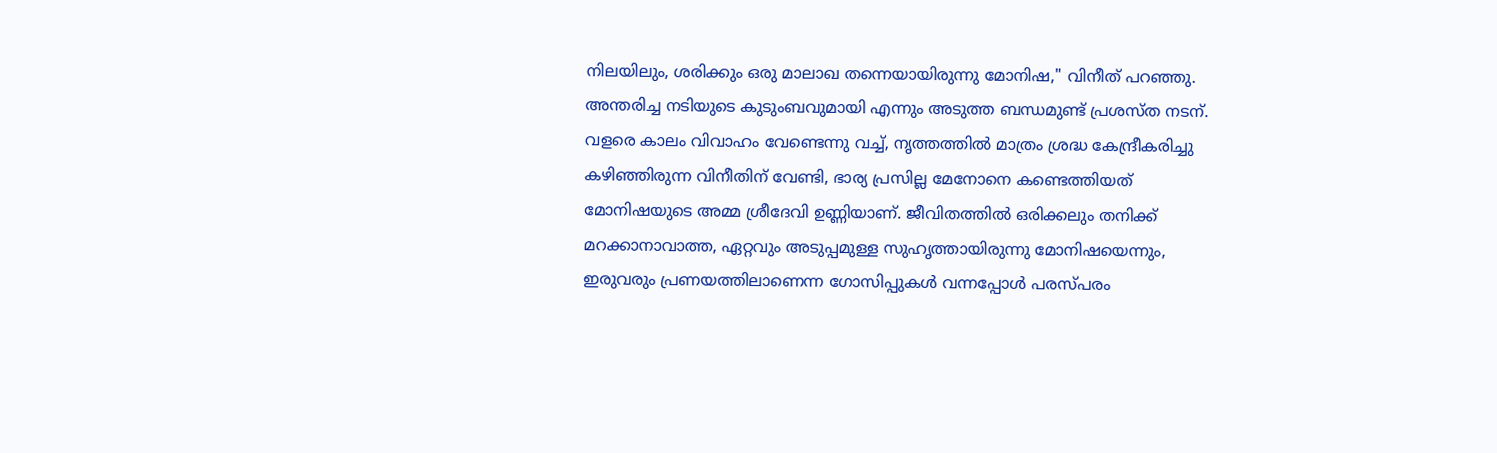നിലയിലും, ശരിക്കും ഒരു മാലാഖ തന്നെയായിരുന്നു മോനിഷ," വിനീത് പറഞ്ഞു. അന്തരിച്ച നടിയുടെ കുടുംബവുമായി എന്നും അടുത്ത ബന്ധമുണ്ട് പ്രശസ്ത നടന്. വളരെ കാലം വിവാഹം വേണ്ടെന്നു വച്ച്, നൃത്തത്തിൽ മാത്രം ശ്രദ്ധ കേന്ദ്രീകരിച്ചു കഴിഞ്ഞിരുന്ന വിനീതിന് വേണ്ടി, ഭാര്യ പ്രസില്ല മേനോനെ കണ്ടെത്തിയത് മോനിഷയുടെ അമ്മ ശ്രീദേവി ഉണ്ണിയാണ്. ജീവിതത്തിൽ ഒരിക്കലും തനിക്ക് മറക്കാനാവാത്ത, ഏറ്റവും അടുപ്പമുള്ള സുഹൃത്തായിരുന്നു മോനിഷയെന്നും, ഇരുവരും പ്രണയത്തിലാണെന്ന ഗോസിപ്പുകൾ വന്നപ്പോൾ പരസ്പരം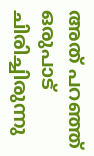അത് പറഞ്ഞ് ഒരുപാട് ചിരിച്ചിരുന്നു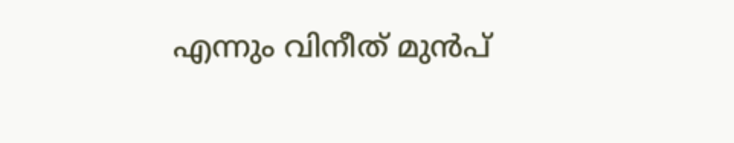എന്നും വിനീത് മുൻപ്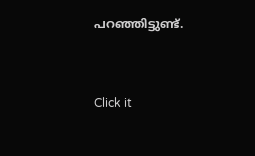പറഞ്ഞിട്ടുണ്ട്.


Click it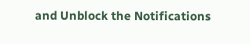and Unblock the Notifications